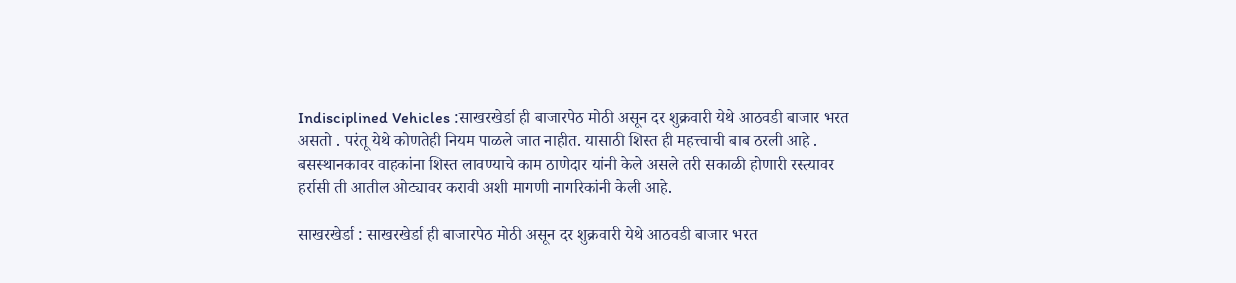Indisciplined Vehicles :साखरखेर्डा ही बाजारपेठ मोठी असून दर शुक्रवारी येथे आठवडी बाजार भरत असतो . परंतू येथे कोणतेही नियम पाळले जात नाहीत. यासाठी शिस्त ही महत्त्वाची बाब ठरली आहे . बसस्थानकावर वाहकांना शिस्त लावण्याचे काम ठाणेदार यांनी केले असले तरी सकाळी होणारी रस्त्यावर हर्रासी ती आतील ओट्यावर करावी अशी मागणी नागरिकांनी केली आहे.

साखरखेर्डा : साखरखेर्डा ही बाजारपेठ मोठी असून दर शुक्रवारी येथे आठवडी बाजार भरत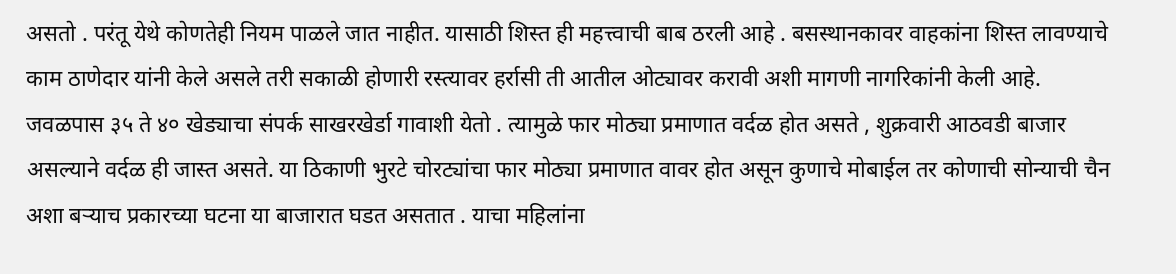असतो . परंतू येथे कोणतेही नियम पाळले जात नाहीत. यासाठी शिस्त ही महत्त्वाची बाब ठरली आहे . बसस्थानकावर वाहकांना शिस्त लावण्याचे काम ठाणेदार यांनी केले असले तरी सकाळी होणारी रस्त्यावर हर्रासी ती आतील ओट्यावर करावी अशी मागणी नागरिकांनी केली आहे.
जवळपास ३५ ते ४० खेड्याचा संपर्क साखरखेर्डा गावाशी येतो . त्यामुळे फार मोठ्या प्रमाणात वर्दळ होत असते , शुक्रवारी आठवडी बाजार असल्याने वर्दळ ही जास्त असते. या ठिकाणी भुरटे चोरट्यांचा फार मोठ्या प्रमाणात वावर होत असून कुणाचे मोबाईल तर कोणाची सोन्याची चैन अशा बऱ्याच प्रकारच्या घटना या बाजारात घडत असतात . याचा महिलांना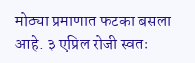मोठ्या प्रमाणात फटका बसला आहे. ३ एप्रिल रोजी स्वतः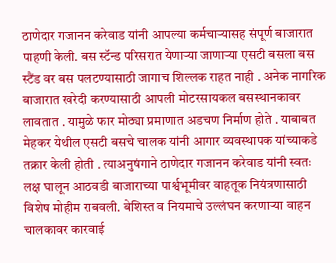ठाणेदार गजानन करेवाड यांनी आपल्या कर्मचाऱ्यासह संपूर्ण बाजारात पाहणी केली. बस स्टॅन्ड परिसरात येणाऱ्या जाणाऱ्या एसटी बसला बस स्टैंड वर बस पलटण्यासाठी जागाच शिल्लक राहत नाही . अनेक नागरिक बाजारात खरेदी करण्यासाठी आपली मोटरसायकल बसस्थानकावर लावतात . यामुळे फार मोठ्या प्रमाणात अडचण निर्माण होते . याबाबत मेहकर येथील एसटी बसचे चालक यांनी आगार व्यवस्थापक यांच्याकडे तक्रार केली होती . त्याअनुषंगाने ठाणेदार गजानन करेवाड यांनी स्वतः लक्ष घालून आठवडी बाजाराच्या पार्श्वभूमीवर वाहतूक नियंत्रणासाठी विशेष मोहीम राबवली. बेशिस्त व नियमाचे उल्लंघन करणाऱ्या वाहन चालकावर कारवाई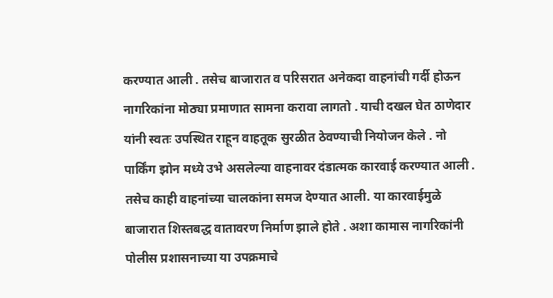करण्यात आली . तसेच बाजारात व परिसरात अनेकदा वाहनांची गर्दी होऊन नागरिकांना मोठ्या प्रमाणात सामना करावा लागतो . याची दखल घेत ठाणेदार यांनी स्वतः उपस्थित राहून वाहतूक सुरळीत ठेवण्याची नियोजन केले . नो पार्किंग झोन मध्ये उभे असलेल्या वाहनावर दंडात्मक कारवाई करण्यात आली . तसेच काही वाहनांच्या चालकांना समज देण्यात आली. या कारवाईमुळे बाजारात शिस्तबद्ध वातावरण निर्माण झाले होते . अशा कामास नागरिकांनी पोलीस प्रशासनाच्या या उपक्रमाचे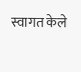स्वागत केले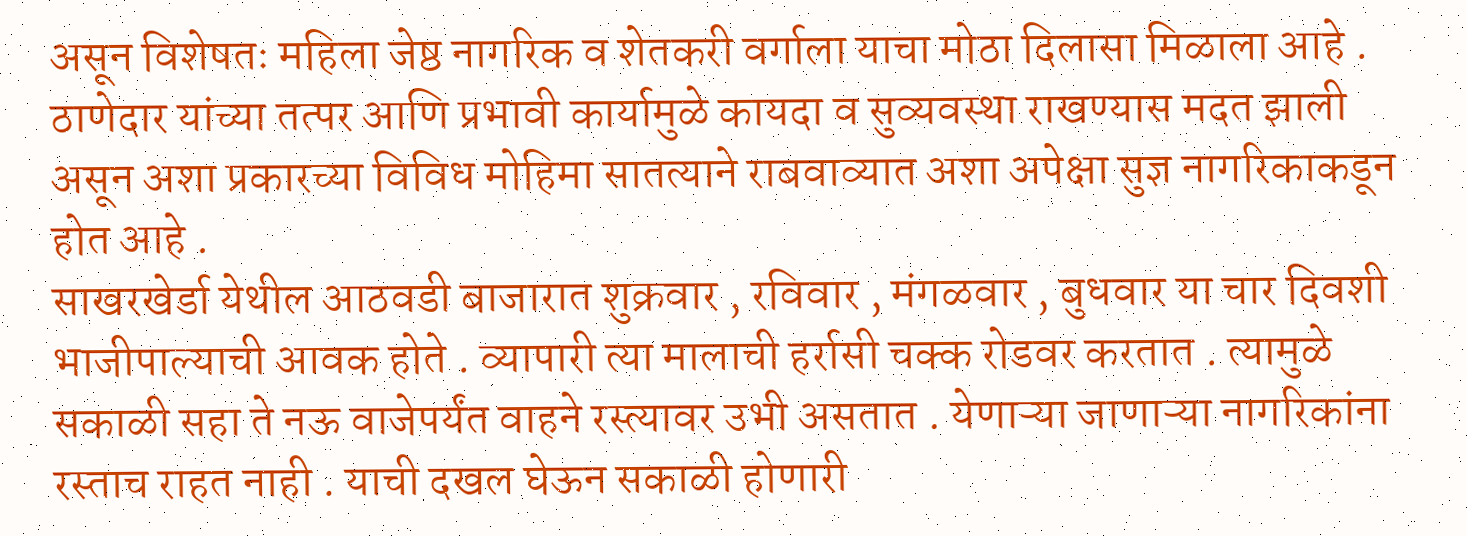असून विशेषतः महिला जेष्ठ नागरिक व शेतकरी वर्गाला याचा मोठा दिलासा मिळाला आहे . ठाणेदार यांच्या तत्पर आणि प्रभावी कार्यामुळे कायदा व सुव्यवस्था राखण्यास मदत झाली असून अशा प्रकारच्या विविध मोहिमा सातत्याने राबवाव्यात अशा अपेक्षा सुज्ञ नागरिकाकडून होत आहे .
साखरखेर्डा येथील आठवडी बाजारात शुक्रवार , रविवार , मंगळवार , बुधवार या चार दिवशी भाजीपाल्याची आवक होते . व्यापारी त्या मालाची हर्रासी चक्क रोडवर करतात . त्यामुळे सकाळी सहा ते नऊ वाजेपर्यंत वाहने रस्त्यावर उभी असतात . येणाऱ्या जाणाऱ्या नागरिकांना रस्ताच राहत नाही . याची दखल घेऊन सकाळी होणारी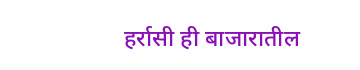हर्रासी ही बाजारातील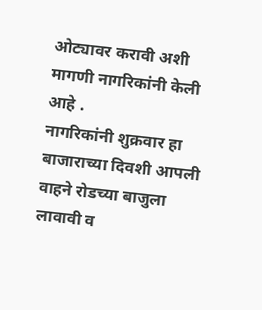ओट्यावर करावी अशी मागणी नागरिकांनी केली आहे .
नागरिकांनी शुक्रवार हा बाजाराच्या दिवशी आपली वाहने रोडच्या बाजुला लावावी व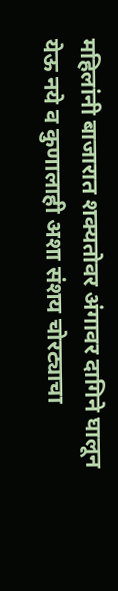महिलांनी बाजारात शक्यतोवर अंगावर दागिने घालून येऊ नये व कुणालाही अशा संशय चोरट्याचा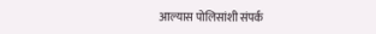आल्यास पोलिसांशी संपर्क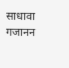साधावा
गजानन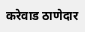करेवाड ठाणेदार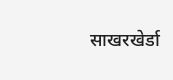साखरखेर्डा